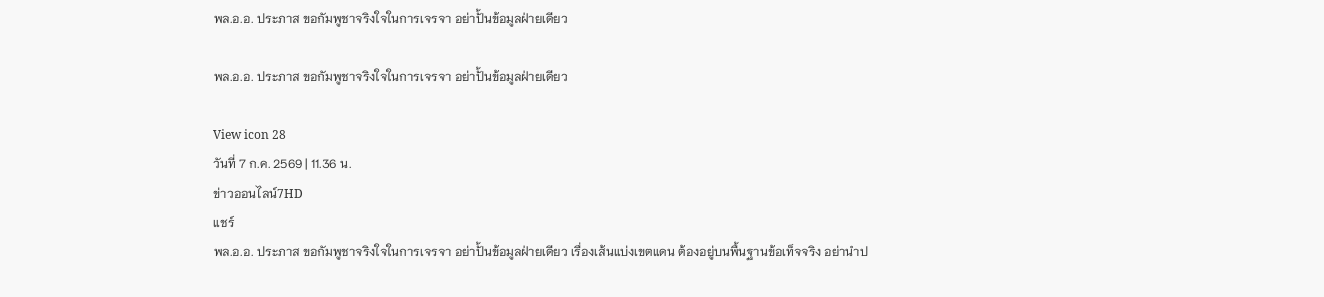พล.อ.อ. ประภาส ขอกัมพูชาจริงใจในการเจรจา อย่าปั้นข้อมูลฝ่ายเดียว

พล.อ.อ. ประภาส ขอกัมพูชาจริงใจในการเจรจา อย่าปั้นข้อมูลฝ่ายเดียว

View icon 28
วันที่ 7 ก.ค. 2569 | 11.36 น.
ข่าวออนไลน์7HD
แชร์
พล.อ.อ. ประภาส ขอกัมพูชาจริงใจในการเจรจา อย่าปั้นข้อมูลฝ่ายเดียว เรื่องเส้นแบ่งเขตแดน ต้องอยู่บนพื้นฐานข้อเท็จจริง อย่านำป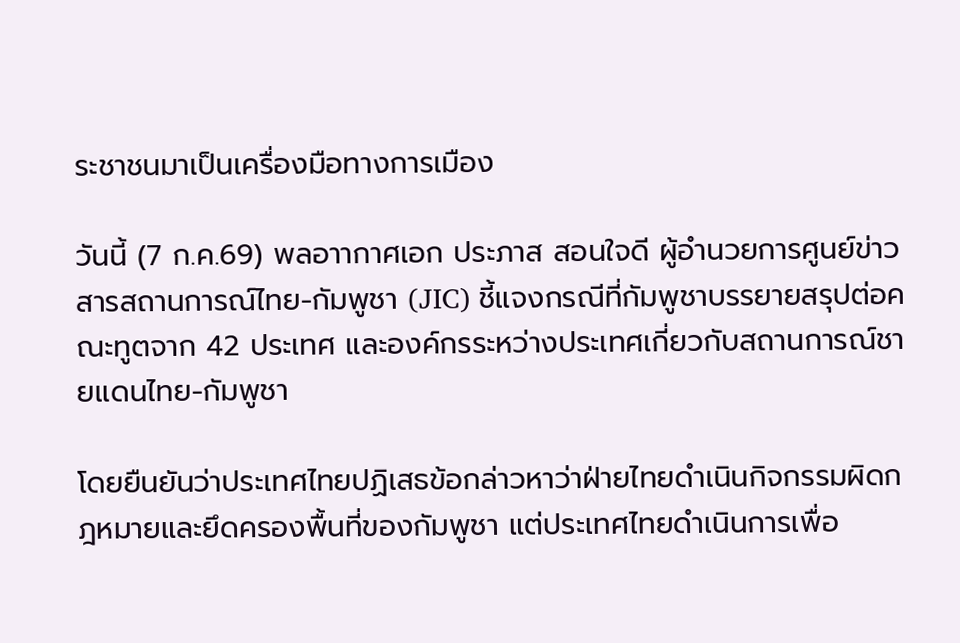ระชาชนมาเป็นเครื่องมือทางการเมือง

วันนี้ (7 ก.ค.69) พลอาากาศเอก ประภาส สอนใจดี ผู้อำนวยการศูนย์ข่าวสารสถานการณ์ไทย-กัมพูชา (JIC) ชี้แจงกรณีที่กัมพูชาบรรยายสรุปต่อคณะทูตจาก 42 ประเทศ และองค์กรระหว่างประเทศเกี่ยวกับสถานการณ์ชายแดนไทย-กัมพูชา

โดยยืนยันว่าประเทศไทยปฏิเสธข้อกล่าวหาว่าฝ่ายไทยดำเนินกิจกรรมผิดกฎหมายและยึดครองพื้นที่ของกัมพูชา แต่ประเทศไทยดำเนินการเพื่อ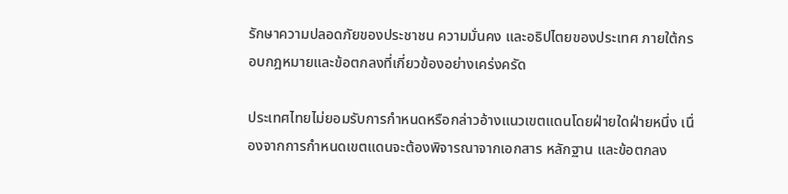รักษาความปลอดภัยของประชาชน ความมั่นคง และอธิปไตยของประเทศ ภายใต้กรอบกฎหมายและข้อตกลงที่เกี่ยวข้องอย่างเคร่งครัด

ประเทศไทยไม่ยอมรับการกำหนดหรือกล่าวอ้างแนวเขตแดนโดยฝ่ายใดฝ่ายหนึ่ง เนื่องจากการกำหนดเขตแดนจะต้องพิจารณาจากเอกสาร หลักฐาน และข้อตกลง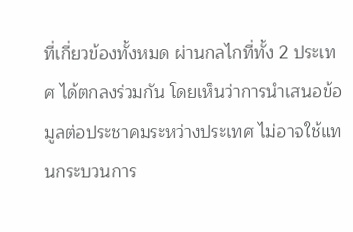ที่เกี่ยวข้องทั้งหมด ผ่านกลไกที่ทั้ง 2 ประเทศ ได้ตกลงร่วมกัน โดยเห็นว่าการนำเสนอข้อมูลต่อประชาคมระหว่างประเทศ ไม่อาจใช้แทนกระบวนการ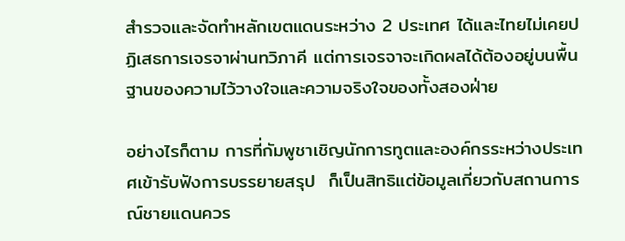สำรวจและจัดทำหลักเขตแดนระหว่าง 2 ประเทศ ได้และไทยไม่เคยปฏิเสธการเจรจาผ่านทวิภาคี แต่การเจรจาจะเกิดผลได้ต้องอยู่บนพื้นฐานของความไว้วางใจและความจริงใจของทั้งสองฝ่าย

อย่างไรก็ตาม การที่กัมพูชาเชิญนักการทูตและองค์กรระหว่างประเทศเข้ารับฟังการบรรยายสรุป  ก็เป็นสิทธิแต่ข้อมูลเกี่ยวกับสถานการณ์ชายแดนควร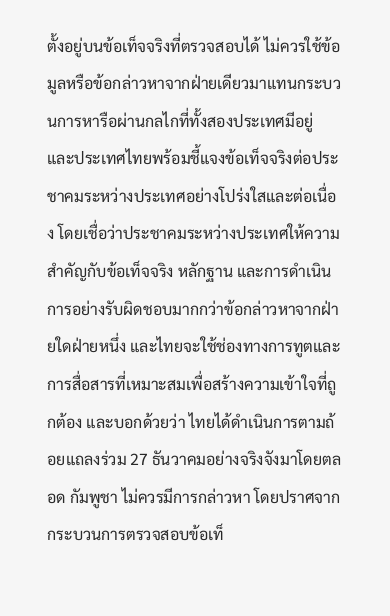ตั้งอยู่บนข้อเท็จจริงที่ตรวจสอบได้ ไม่ควรใช้ข้อมูลหรือข้อกล่าวหาจากฝ่ายเดียวมาแทนกระบวนการหารือผ่านกลไกที่ทั้งสองประเทศมีอยู่ และประเทศไทยพร้อมชี้แจงข้อเท็จจริงต่อประชาคมระหว่างประเทศอย่างโปร่งใสและต่อเนื่อง โดยเชื่อว่าประชาคมระหว่างประเทศให้ความสำคัญกับข้อเท็จจริง หลักฐาน และการดำเนินการอย่างรับผิดชอบมากกว่าข้อกล่าวหาจากฝ่ายใดฝ่ายหนึ่ง และไทยจะใช้ช่องทางการทูตและการสื่อสารที่เหมาะสมเพื่อสร้างความเข้าใจที่ถูกต้อง และบอกด้วยว่า ไทยได้ดำเนินการตามถ้อยแถลงร่วม 27 ธันวาคมอย่างจริงจังมาโดยตลอด กัมพูชา ไม่ควรมีการกล่าวหา โดยปราศจากกระบวนการตรวจสอบข้อเท็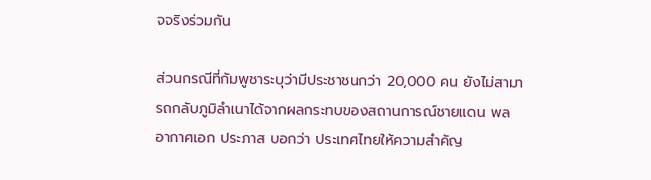จจริงร่วมกัน

ส่วนกรณีที่กัมพูชาระบุว่ามีประชาชนกว่า 20,000 คน ยังไม่สามารถกลับภูมิลำเนาได้จากผลกระทบของสถานการณ์ชายแดน พลอากาศเอก ประภาส บอกว่า ประเทศไทยให้ความสำคัญ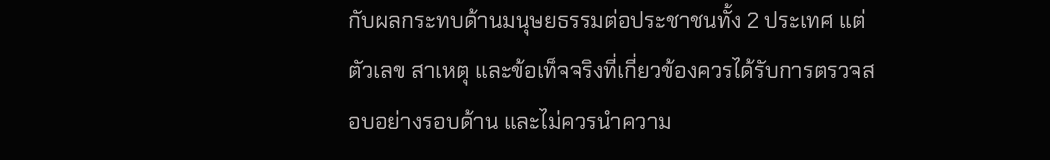กับผลกระทบด้านมนุษยธรรมต่อประชาชนทั้ง 2 ประเทศ แต่ตัวเลข สาเหตุ และข้อเท็จจริงที่เกี่ยวข้องควรได้รับการตรวจสอบอย่างรอบด้าน และไม่ควรนำความ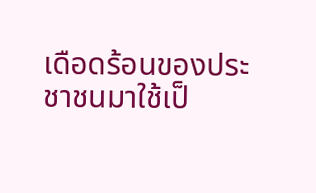เดือดร้อนของประชาชนมาใช้เป็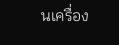นเครื่อง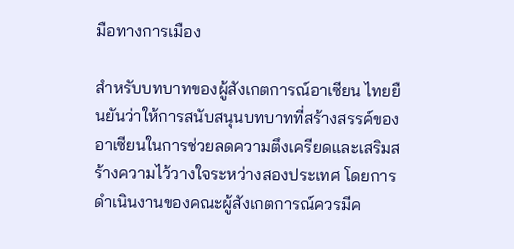มือทางการเมือง

สำหรับบทบาทของผู้สังเกตการณ์อาเซียน ไทยยืนยันว่าให้การสนับสนุนบทบาทที่สร้างสรรค์ของอาเซียนในการช่วยลดความตึงเครียดและเสริมสร้างความไว้วางใจระหว่างสองประเทศ โดยการดำเนินงานของคณะผู้สังเกตการณ์ควรมีค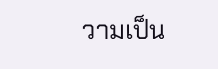วามเป็น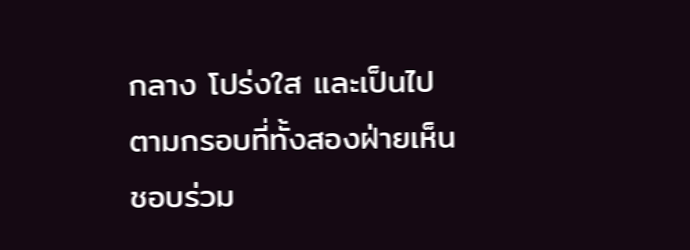กลาง โปร่งใส และเป็นไปตามกรอบที่ทั้งสองฝ่ายเห็นชอบร่วม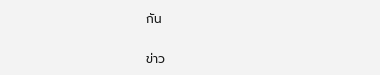กัน

ข่าว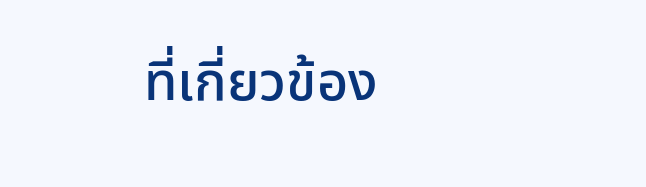ที่เกี่ยวข้อง